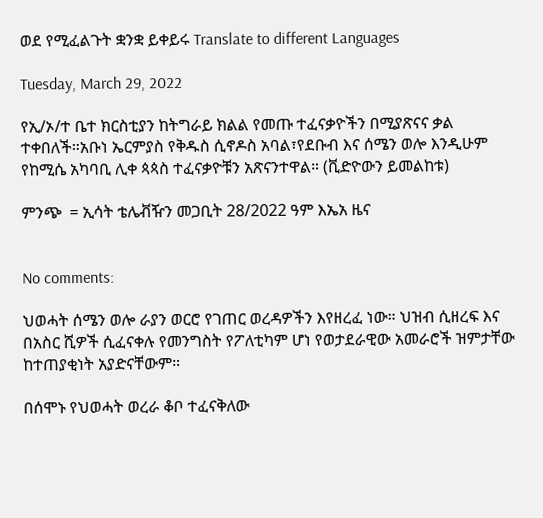ወደ የሚፈልጉት ቋንቋ ይቀይሩ Translate to different Languages

Tuesday, March 29, 2022

የኢ/ኦ/ተ ቤተ ክርስቲያን ከትግራይ ክልል የመጡ ተፈናቃዮችን በሚያጽናና ቃል ተቀበለች።አቡነ ኤርምያስ የቅዱስ ሲኖዶስ አባል፣የደቡብ እና ሰሜን ወሎ እንዲሁም የከሚሴ አካባቢ ሊቀ ጳጳስ ተፈናቃዮቹን አጽናንተዋል። (ቪድዮውን ይመልከቱ)

ምንጭ  = ኢሳት ቴሌቭዥን መጋቢት 28/2022 ዓም እኤአ ዜና


No comments:

ህወሓት ሰሜን ወሎ ራያን ወርሮ የገጠር ወረዳዎችን እየዘረፈ ነው። ህዝብ ሲዘረፍ እና በአስር ሺዎች ሲፈናቀሉ የመንግስት የፖለቲካም ሆነ የወታደራዊው አመራሮች ዝምታቸው ከተጠያቂነት አያድናቸውም።

በሰሞኑ የህወሓት ወረራ ቆቦ ተፈናቅለው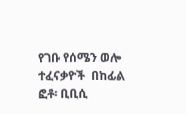የገቡ የሰሜን ወሎ ተፈናቃዮች  በከፊል ፎቶ፡ ቢቢሲ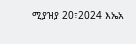ሚያዝያ 20፣2024 እኤአ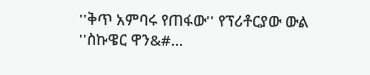''ቅጥ አምባሩ የጠፋው'' የፕሪቶርያው ውል   ''ስኩዌር ዋን&#...